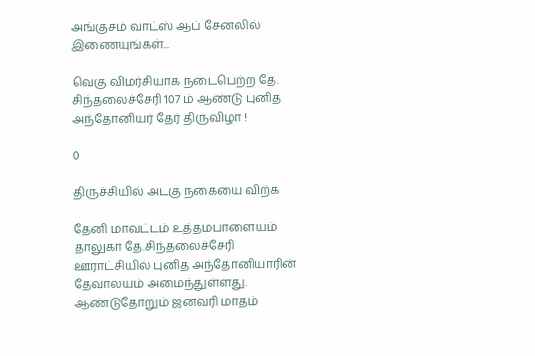அங்குசம் வாட்ஸ் ஆப் சேனலில் இணையுங்கள்...

வெகு விமர்சியாக நடைபெற்ற தே. சிந்தலைச்சேரி 107 ம் ஆண்டு புனித அந்தோனியர் தேர் திருவிழா !

0

திருச்சியில் அடகு நகையை விற்க

தேனி மாவட்டம் உத்தமபாளையம் தாலுகா தே.சிந்தலைச்சேரி ஊராட்சியில் புனித அந்தோனியாரின் தேவாலயம் அமைந்துள்ளது.  ஆண்டுதோறும் ஜனவரி மாதம்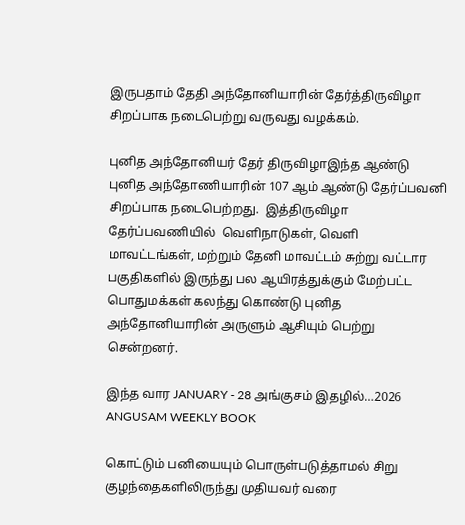இருபதாம் தேதி அந்தோனியாரின் தேர்த்திருவிழா சிறப்பாக நடைபெற்று வருவது வழக்கம்.

புனித அந்தோனியர் தேர் திருவிழாஇந்த ஆண்டு புனித அந்தோணியாரின் 107 ஆம் ஆண்டு தேர்ப்பவனி சிறப்பாக நடைபெற்றது.  இத்திருவிழா தேர்ப்பவணியில்  வெளிநாடுகள், வெளி மாவட்டங்கள், மற்றும் தேனி மாவட்டம் சுற்று வட்டார பகுதிகளில் இருந்து பல ஆயிரத்துக்கும் மேற்பட்ட பொதுமக்கள் கலந்து கொண்டு புனித அந்தோனியாரின் அருளும் ஆசியும் பெற்று சென்றனர்.

இந்த வார JANUARY - 28 அங்குசம் இதழில்…2026 ANGUSAM WEEKLY BOOK

கொட்டும் பனியையும் பொருள்படுத்தாமல் சிறு குழந்தைகளிலிருந்து முதியவர் வரை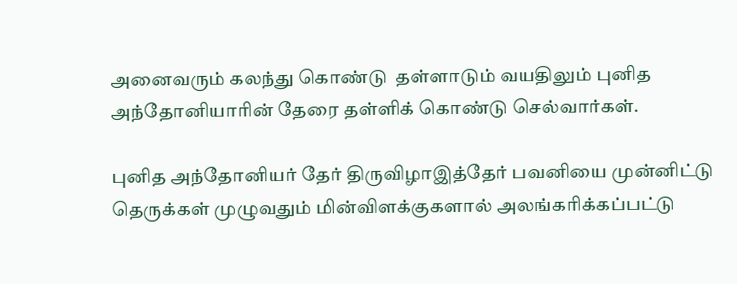அனைவரும் கலந்து கொண்டு  தள்ளாடும் வயதிலும் புனித அந்தோனியாரின் தேரை தள்ளிக் கொண்டு செல்வார்கள்.

புனித அந்தோனியர் தேர் திருவிழாஇத்தேர் பவனியை முன்னிட்டு தெருக்கள் முழுவதும் மின்விளக்குகளால் அலங்கரிக்கப்பட்டு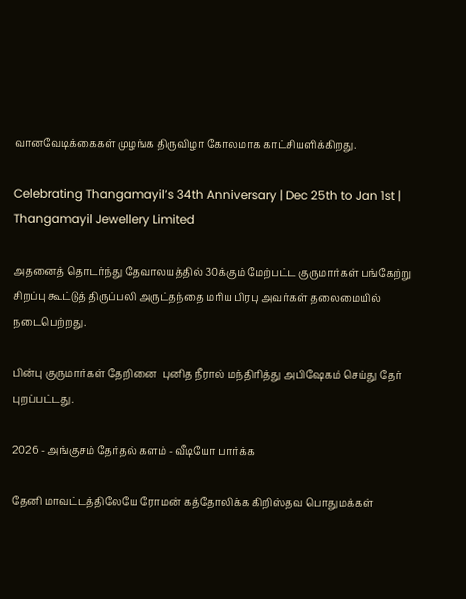வானவேடிக்கைகள் முழங்க திருவிழா கோலமாக காட்சியளிக்கிறது.

Celebrating Thangamayil’s 34th Anniversary | Dec 25th to Jan 1st | Thangamayil Jewellery Limited

அதனைத் தொடர்ந்து தேவாலயத்தில் 30க்கும் மேற்பட்ட குருமார்கள் பங்கேற்று சிறப்பு கூட்டுத் திருப்பலி அருட்தந்தை மரிய பிரபு அவர்கள் தலைமையில் நடைபெற்றது.

பின்பு குருமார்கள் தேறினை  புனித நீரால் மந்திரித்து அபிஷேகம் செய்து தேர் புறப்பட்டது.

2026 - அங்குசம் தேர்தல் களம் - வீடியோ பார்க்க

தேனி மாவட்டத்திலேயே ரோமன் கத்தோலிக்க கிறிஸ்தவ பொதுமக்கள்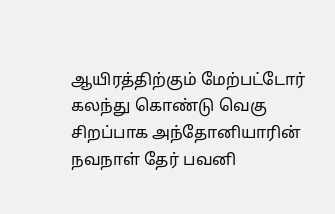ஆயிரத்திற்கும் மேற்பட்டோர் கலந்து கொண்டு வெகு சிறப்பாக அந்தோனியாரின் நவநாள் தேர் பவனி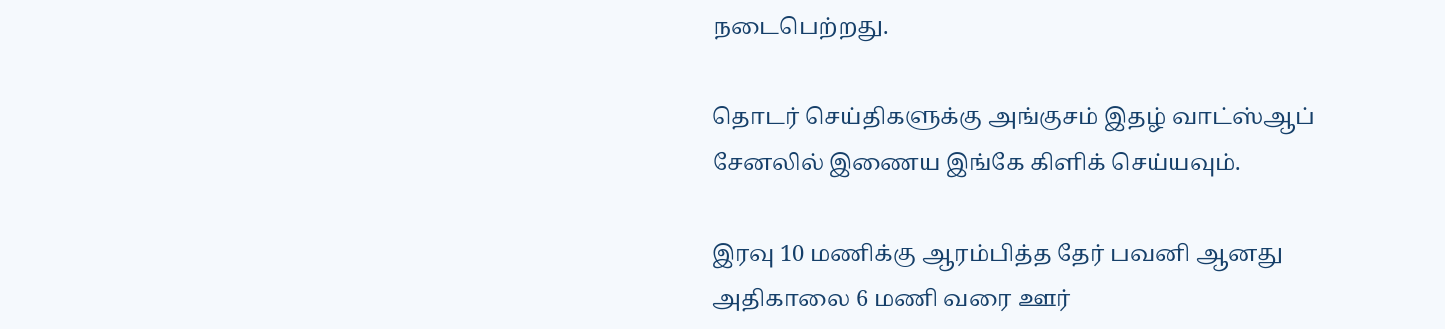நடைபெற்றது.

தொடர் செய்திகளுக்கு அங்குசம் இதழ் வாட்ஸ்ஆப் சேனலில் இணைய இங்கே கிளிக் செய்யவும்.

இரவு 10 மணிக்கு ஆரம்பித்த தேர் பவனி ஆனது அதிகாலை 6 மணி வரை ஊர்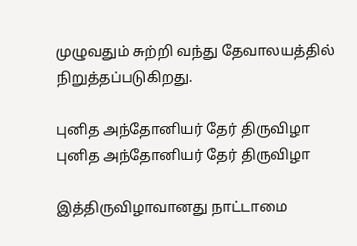முழுவதும் சுற்றி வந்து தேவாலயத்தில் நிறுத்தப்படுகிறது.

புனித அந்தோனியர் தேர் திருவிழா
புனித அந்தோனியர் தேர் திருவிழா

இத்திருவிழாவானது நாட்டாமை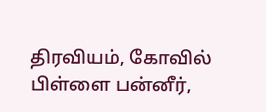திரவியம், கோவில் பிள்ளை பன்னீர்,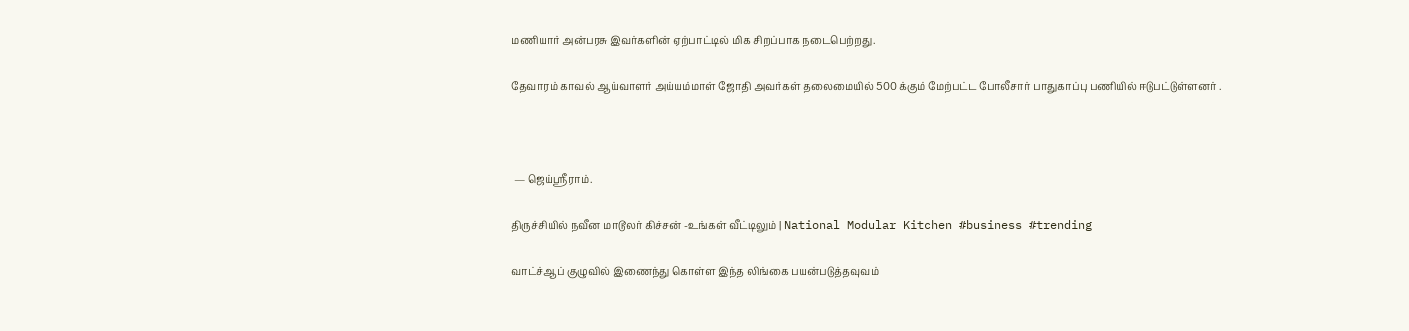மணியார் அன்பரசு இவர்களின் ஏற்பாட்டில் மிக சிறப்பாக நடைபெற்றது.

தேவாரம் காவல் ஆய்வாளர் அய்யம்மாள் ஜோதி அவர்கள் தலைமையில் 500 க்கும் மேற்பட்ட போலீசார் பாதுகாப்பு பணியில் ஈடுபட்டுள்ளனர் .



 — ஜெய்ஸ்ரீராம்.

திருச்சியில் நவீன மாடூலர் கிச்சன் -உங்கள் வீட்டிலும் | National Modular Kitchen #business #trending

வாட்ச்ஆப் குழுவில் இணைந்து கொள்ள இந்த லிங்கை பயன்படுத்தவுவம்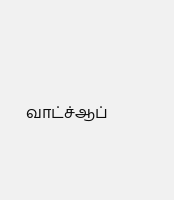வாட்ச்ஆப்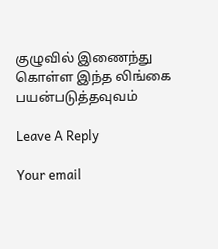குழுவில் இணைந்து கொள்ள இந்த லிங்கை பயன்படுத்தவுவம்

Leave A Reply

Your email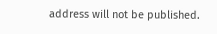address will not be published.